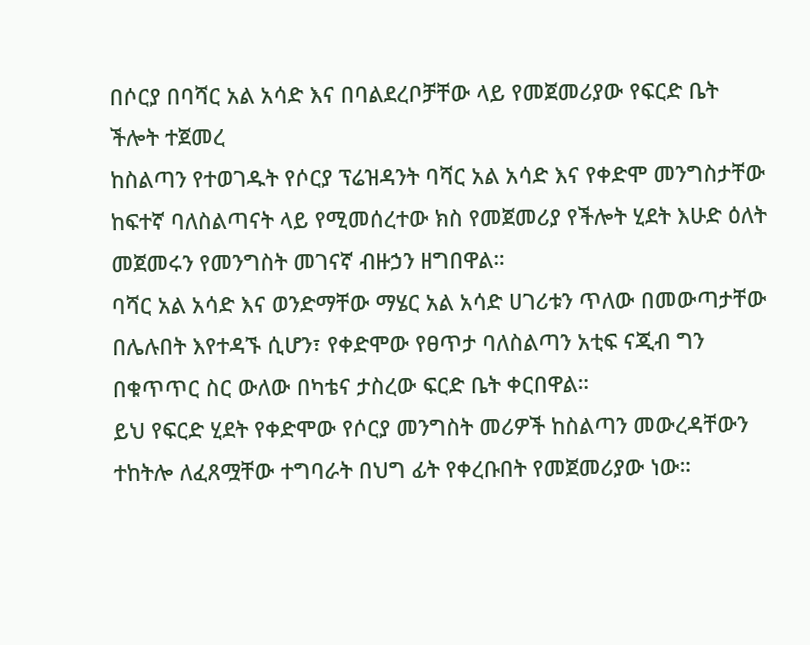በሶርያ በባሻር አል አሳድ እና በባልደረቦቻቸው ላይ የመጀመሪያው የፍርድ ቤት ችሎት ተጀመረ
ከስልጣን የተወገዱት የሶርያ ፕሬዝዳንት ባሻር አል አሳድ እና የቀድሞ መንግስታቸው ከፍተኛ ባለስልጣናት ላይ የሚመሰረተው ክስ የመጀመሪያ የችሎት ሂደት እሁድ ዕለት መጀመሩን የመንግስት መገናኛ ብዙኃን ዘግበዋል።
ባሻር አል አሳድ እና ወንድማቸው ማሄር አል አሳድ ሀገሪቱን ጥለው በመውጣታቸው በሌሉበት እየተዳኙ ሲሆን፣ የቀድሞው የፀጥታ ባለስልጣን አቲፍ ናጂብ ግን በቁጥጥር ስር ውለው በካቴና ታስረው ፍርድ ቤት ቀርበዋል።
ይህ የፍርድ ሂደት የቀድሞው የሶርያ መንግስት መሪዎች ከስልጣን መውረዳቸውን ተከትሎ ለፈጸሟቸው ተግባራት በህግ ፊት የቀረቡበት የመጀመሪያው ነው።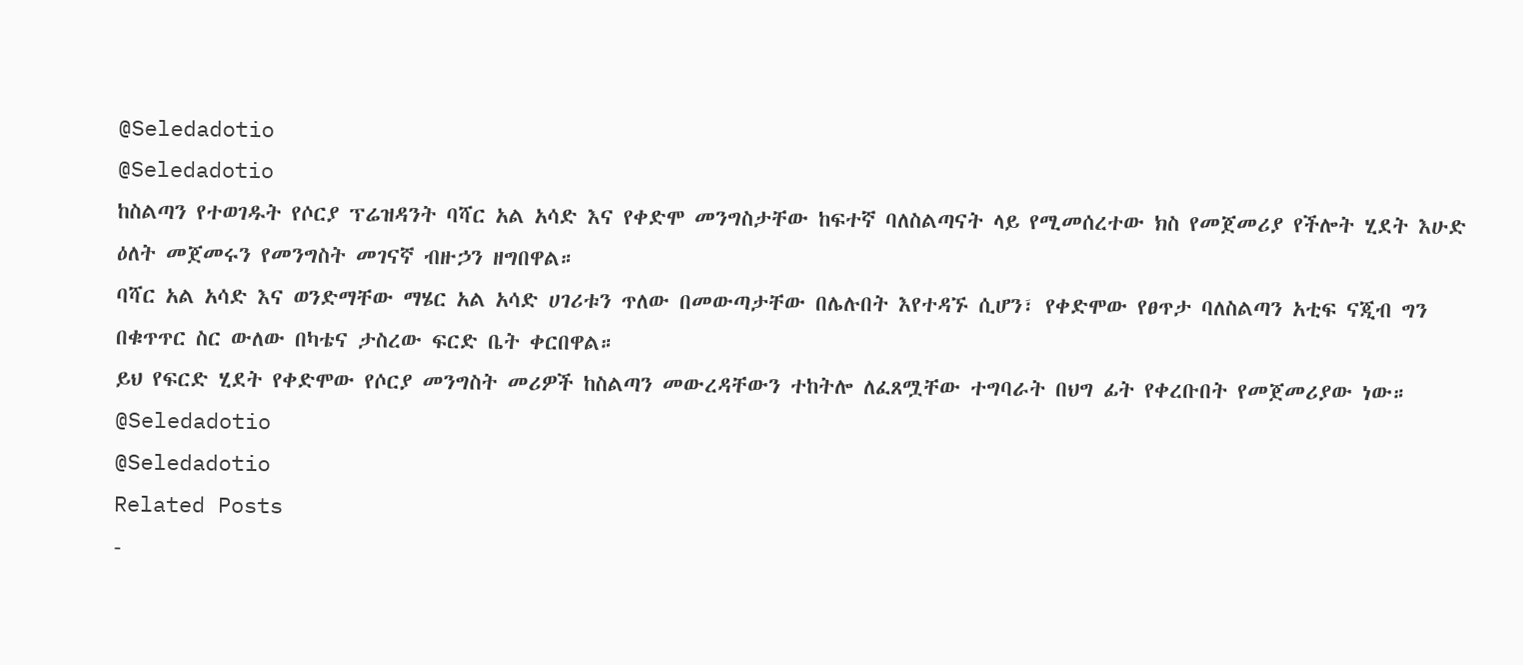@Seledadotio
@Seledadotio
ከስልጣን የተወገዱት የሶርያ ፕሬዝዳንት ባሻር አል አሳድ እና የቀድሞ መንግስታቸው ከፍተኛ ባለስልጣናት ላይ የሚመሰረተው ክስ የመጀመሪያ የችሎት ሂደት እሁድ ዕለት መጀመሩን የመንግስት መገናኛ ብዙኃን ዘግበዋል።
ባሻር አል አሳድ እና ወንድማቸው ማሄር አል አሳድ ሀገሪቱን ጥለው በመውጣታቸው በሌሉበት እየተዳኙ ሲሆን፣ የቀድሞው የፀጥታ ባለስልጣን አቲፍ ናጂብ ግን በቁጥጥር ስር ውለው በካቴና ታስረው ፍርድ ቤት ቀርበዋል።
ይህ የፍርድ ሂደት የቀድሞው የሶርያ መንግስት መሪዎች ከስልጣን መውረዳቸውን ተከትሎ ለፈጸሟቸው ተግባራት በህግ ፊት የቀረቡበት የመጀመሪያው ነው።
@Seledadotio
@Seledadotio
Related Posts
-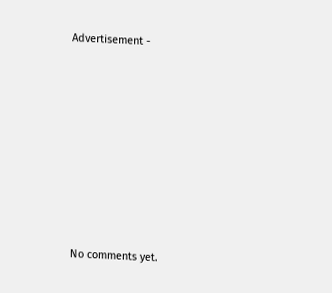Advertisement -









No comments yet.